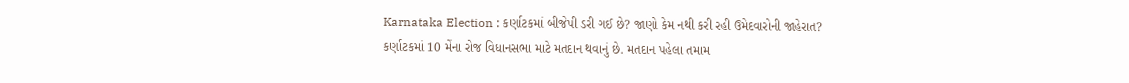Karnataka Election : કર્ણાટકમાં બીજેપી ડરી ગઈ છે? જાણો કેમ નથી કરી રહી ઉમેદવારોની જાહેરાત?
કર્ણાટકમાં 10 મેંના રોજ વિધાનસભા માટે મતદાન થવાનું છે. મતદાન પહેલા તમામ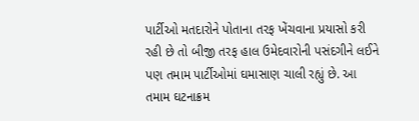પાર્ટીઓ મતદારોને પોતાના તરફ ખેંચવાના પ્રયાસો કરી રહી છે તો બીજી તરફ હાલ ઉમેદવારોની પસંદગીને લઈને પણ તમામ પાર્ટીઓમાં ઘમાસાણ ચાલી રહ્યું છે. આ તમામ ઘટનાક્રમ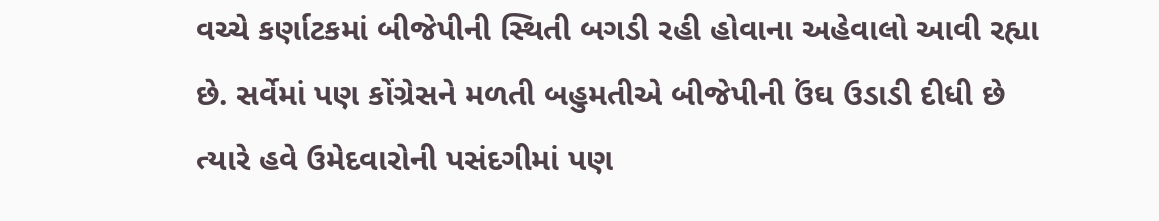વચ્ચે કર્ણાટકમાં બીજેપીની સ્થિતી બગડી રહી હોવાના અહેવાલો આવી રહ્યા છે. સર્વેમાં પણ કોંગ્રેસને મળતી બહુમતીએ બીજેપીની ઉંઘ ઉડાડી દીધી છે ત્યારે હવે ઉમેદવારોની પસંદગીમાં પણ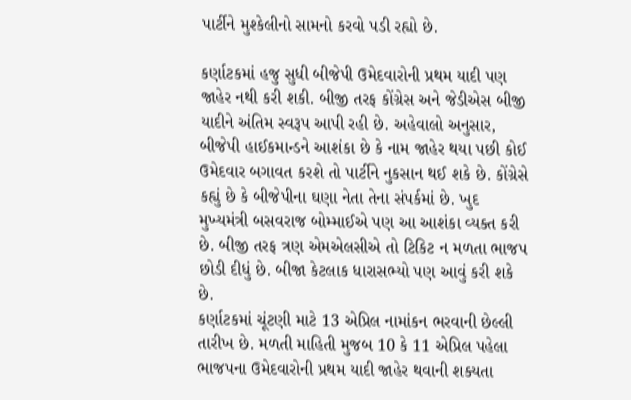પાર્ટીને મુશ્કેલીનો સામનો કરવો પડી રહ્યો છે.

કર્ણાટકમાં હજુ સુધી બીજેપી ઉમેદવારોની પ્રથમ યાદી પણ જાહેર નથી કરી શકી. બીજી તરફ કોંગ્રેસ અને જેડીએસ બીજી યાદીને અંતિમ સ્વરૂપ આપી રહી છે. અહેવાલો અનુસાર, બીજેપી હાઈકમાન્ડને આશંકા છે કે નામ જાહેર થયા પછી કોઈ ઉમેદવાર બગાવત કરશે તો પાર્ટીને નુકસાન થઈ શકે છે. કોંગ્રેસે કહ્યું છે કે બીજેપીના ઘણા નેતા તેના સંપર્કમાં છે. ખુદ મુખ્યમંત્રી બસવરાજ બોમ્માઈએ પણ આ આશંકા વ્યક્ત કરી છે. બીજી તરફ ત્રણ એમએલસીએ તો ટિકિટ ન મળતા ભાજપ છોડી દીધું છે. બીજા કેટલાક ધારાસભ્યો પણ આવું કરી શકે છે.
કર્ણાટકમાં ચૂંટણી માટે 13 એપ્રિલ નામાંકન ભરવાની છેલ્લી તારીખ છે. મળતી માહિતી મુજબ 10 કે 11 એપ્રિલ પહેલા ભાજપના ઉમેદવારોની પ્રથમ યાદી જાહેર થવાની શક્યતા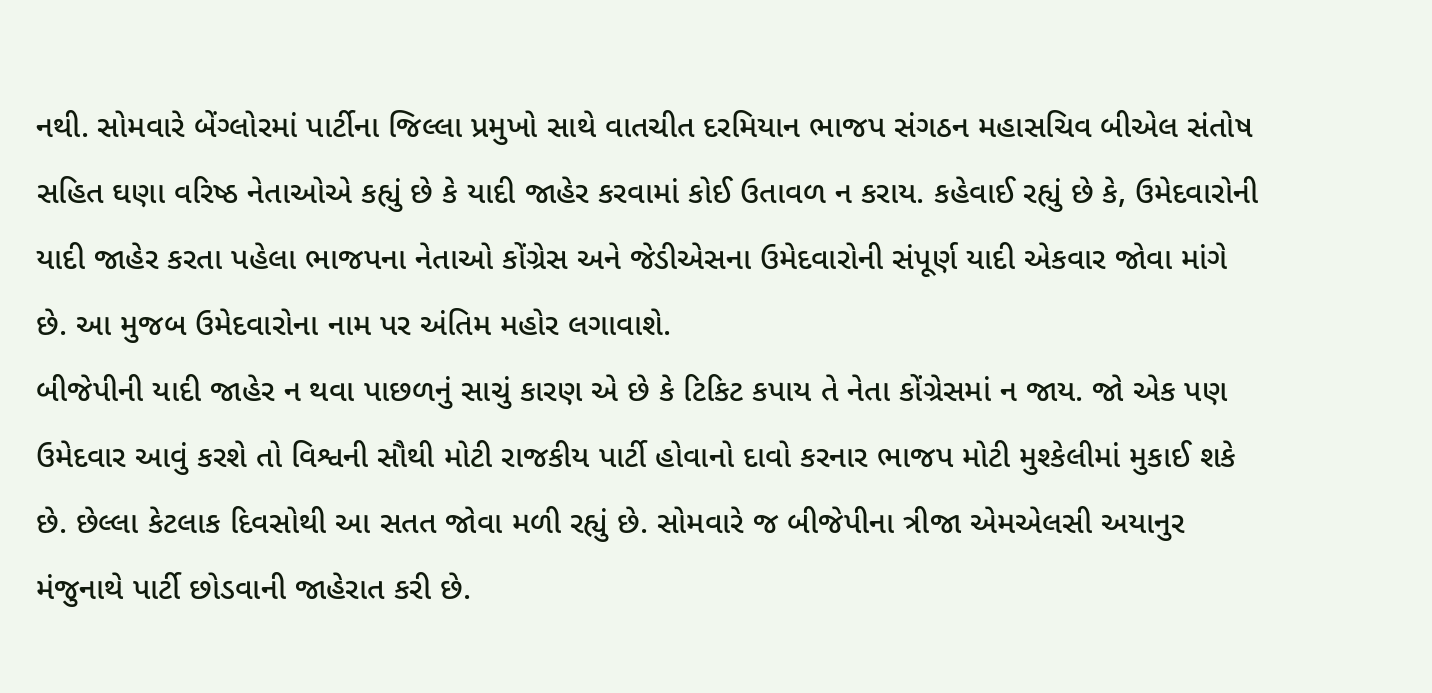નથી. સોમવારે બેંગ્લોરમાં પાર્ટીના જિલ્લા પ્રમુખો સાથે વાતચીત દરમિયાન ભાજપ સંગઠન મહાસચિવ બીએલ સંતોષ સહિત ઘણા વરિષ્ઠ નેતાઓએ કહ્યું છે કે યાદી જાહેર કરવામાં કોઈ ઉતાવળ ન કરાય. કહેવાઈ રહ્યું છે કે, ઉમેદવારોની યાદી જાહેર કરતા પહેલા ભાજપના નેતાઓ કોંગ્રેસ અને જેડીએસના ઉમેદવારોની સંપૂર્ણ યાદી એકવાર જોવા માંગે છે. આ મુજબ ઉમેદવારોના નામ પર અંતિમ મહોર લગાવાશે.
બીજેપીની યાદી જાહેર ન થવા પાછળનું સાચું કારણ એ છે કે ટિકિટ કપાય તે નેતા કોંગ્રેસમાં ન જાય. જો એક પણ ઉમેદવાર આવું કરશે તો વિશ્વની સૌથી મોટી રાજકીય પાર્ટી હોવાનો દાવો કરનાર ભાજપ મોટી મુશ્કેલીમાં મુકાઈ શકે છે. છેલ્લા કેટલાક દિવસોથી આ સતત જોવા મળી રહ્યું છે. સોમવારે જ બીજેપીના ત્રીજા એમએલસી અયાનુર મંજુનાથે પાર્ટી છોડવાની જાહેરાત કરી છે.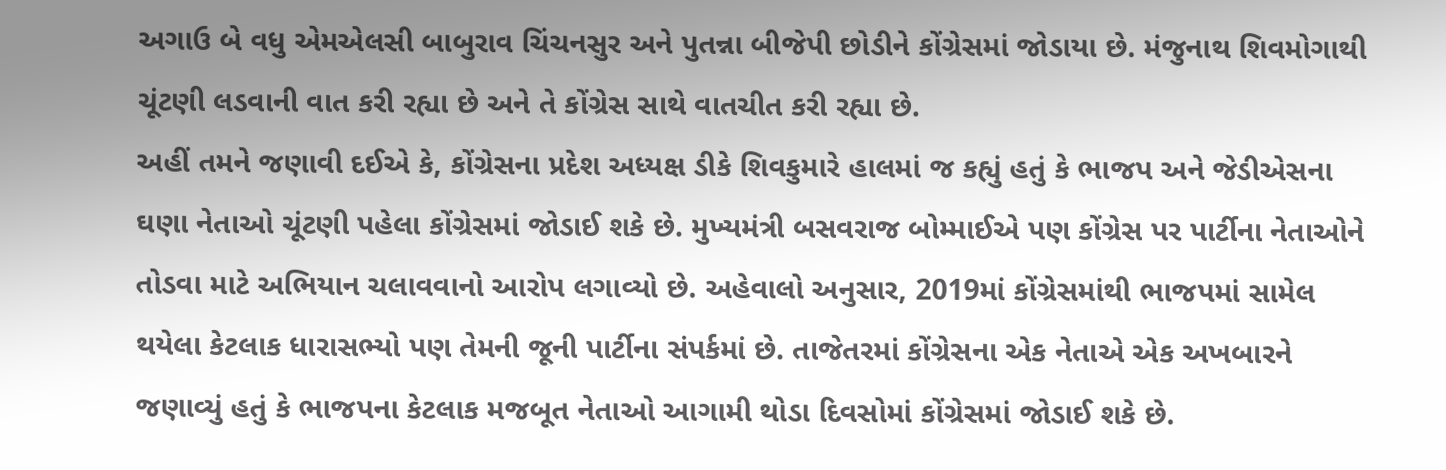અગાઉ બે વધુ એમએલસી બાબુરાવ ચિંચનસુર અને પુતન્ના બીજેપી છોડીને કોંગ્રેસમાં જોડાયા છે. મંજુનાથ શિવમોગાથી ચૂંટણી લડવાની વાત કરી રહ્યા છે અને તે કોંગ્રેસ સાથે વાતચીત કરી રહ્યા છે.
અહીં તમને જણાવી દઈએ કે, કોંગ્રેસના પ્રદેશ અધ્યક્ષ ડીકે શિવકુમારે હાલમાં જ કહ્યું હતું કે ભાજપ અને જેડીએસના ઘણા નેતાઓ ચૂંટણી પહેલા કોંગ્રેસમાં જોડાઈ શકે છે. મુખ્યમંત્રી બસવરાજ બોમ્માઈએ પણ કોંગ્રેસ પર પાર્ટીના નેતાઓને તોડવા માટે અભિયાન ચલાવવાનો આરોપ લગાવ્યો છે. અહેવાલો અનુસાર, 2019માં કોંગ્રેસમાંથી ભાજપમાં સામેલ થયેલા કેટલાક ધારાસભ્યો પણ તેમની જૂની પાર્ટીના સંપર્કમાં છે. તાજેતરમાં કોંગ્રેસના એક નેતાએ એક અખબારને જણાવ્યું હતું કે ભાજપના કેટલાક મજબૂત નેતાઓ આગામી થોડા દિવસોમાં કોંગ્રેસમાં જોડાઈ શકે છે.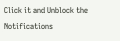Click it and Unblock the Notifications